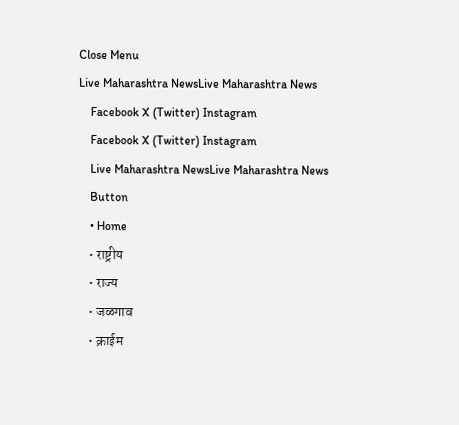Close Menu
Live Maharashtra NewsLive Maharashtra News
    Facebook X (Twitter) Instagram
    Facebook X (Twitter) Instagram
    Live Maharashtra NewsLive Maharashtra News
    Button
    • Home
    • राष्ट्रीय
    • राज्य
    • जळगाव
    • क्राईम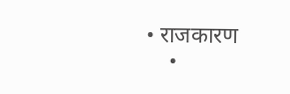• राजकारण
    •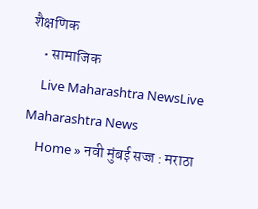शैक्षणिक
    • सामाजिक
    Live Maharashtra NewsLive Maharashtra News
    Home » नवी मुंबई सज्ज : मराठा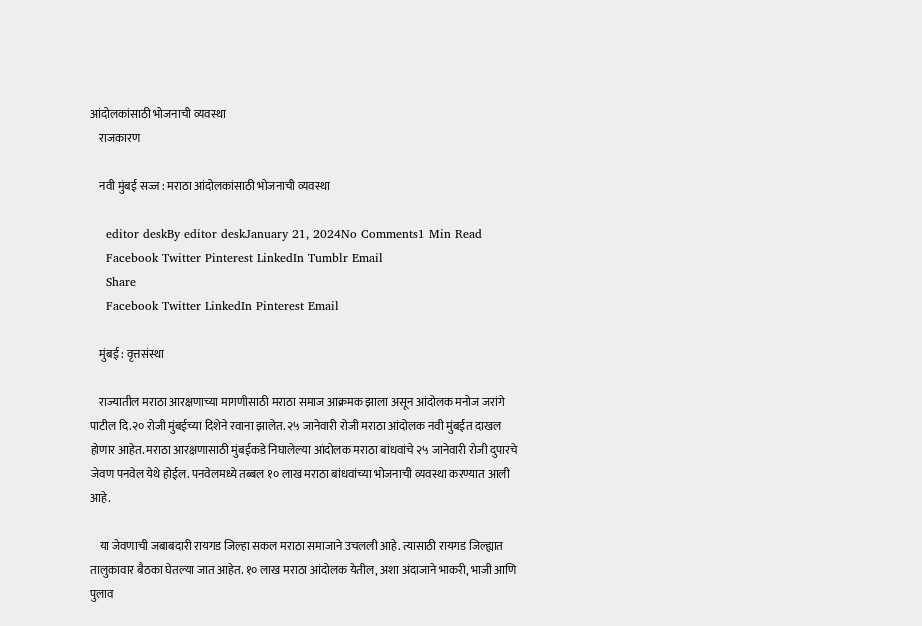आंदोलकांसाठी भोजनाची व्यवस्था
    राजकारण

    नवी मुंबई सज्ज : मराठा आंदोलकांसाठी भोजनाची व्यवस्था

    editor deskBy editor deskJanuary 21, 2024No Comments1 Min Read
    Facebook Twitter Pinterest LinkedIn Tumblr Email
    Share
    Facebook Twitter LinkedIn Pinterest Email

    मुंबई : वृत्तसंस्था

    राज्यातील मराठा आरक्षणाच्या मागणीसाठी मराठा समाज आक्रमक झाला असून आंदोलक मनोज जरांगे पाटील दि.२० रोजी मुंबईच्या दिशेने रवाना झालेत. २५ जानेवारी रोजी मराठा आंदोलक नवी मुंबईत दाखल होणार आहेत. मराठा आरक्षणासाठी मुंबईकडे निघालेल्या आंदोलक मराठा बांधवांचे २५ जानेवारी रोजी दुपारचे जेवण पनवेल येथे होईल. पनवेलमध्ये तब्बल १० लाख मराठा बांधवांच्या भोजनाची व्यवस्था करण्यात आली आहे.

    या जेवणाची जबाबदारी रायगड जिल्हा सकल मराठा समाजाने उचलली आहे. त्यासाठी रायगड जिल्ह्यात तालुकावार बैठका घेतल्या जात आहेत. १० लाख मराठा आंदोलक येतील, अशा अंदाजाने भाकरी, भाजी आणि पुलाव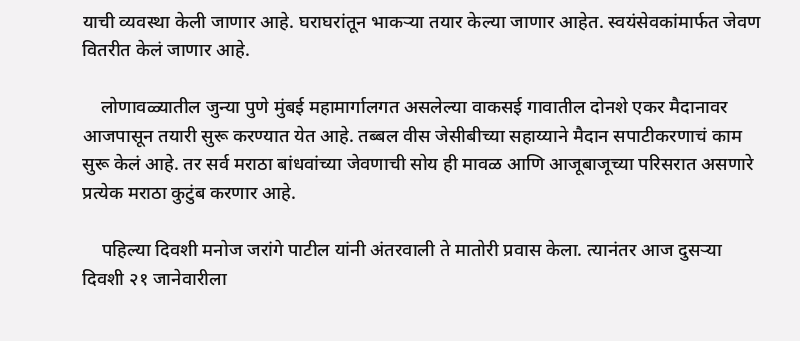याची व्यवस्था केली जाणार आहे. घराघरांतून भाकऱ्या तयार केल्या जाणार आहेत. स्वयंसेवकांमार्फत जेवण वितरीत केलं जाणार आहे.

    लोणावळ्यातील जुन्या पुणे मुंबई महामार्गालगत असलेल्या वाकसई गावातील दोनशे एकर मैदानावर आजपासून तयारी सुरू करण्यात येत आहे. तब्बल वीस जेसीबीच्या सहाय्याने मैदान सपाटीकरणाचं काम सुरू केलं आहे. तर सर्व मराठा बांधवांच्या जेवणाची सोय ही मावळ आणि आजूबाजूच्या परिसरात असणारे प्रत्येक मराठा कुटुंब करणार आहे.

    पहिल्या दिवशी मनोज जरांगे पाटील यांनी अंतरवाली ते मातोरी प्रवास केला. त्यानंतर आज दुसऱ्या दिवशी २१ जानेवारीला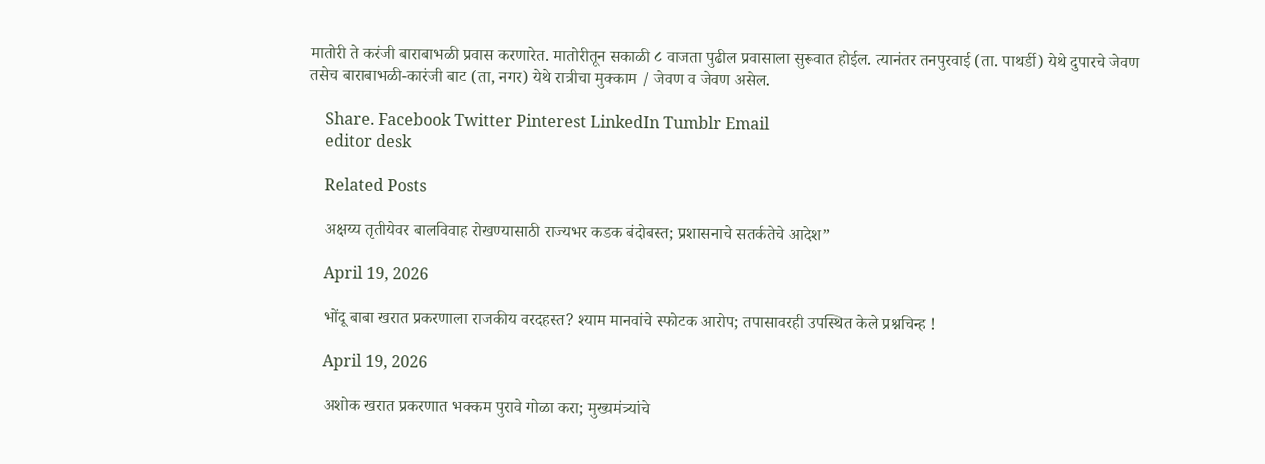मातोरी ते करंजी बाराबाभळी प्रवास करणारेत. मातोरीतून सकाळी ८ वाजता पुढील प्रवासाला सुरूवात होईल. त्यानंतर तनपुरवाई (ता. पाथर्डी) येथे दुपारचे जेवण तसेच बाराबाभळी-कारंजी बाट (ता, नगर) येथे रात्रीचा मुक्काम / जेवण व जेवण असेल.

    Share. Facebook Twitter Pinterest LinkedIn Tumblr Email
    editor desk

    Related Posts

    अक्षय्य तृतीयेवर बालविवाह रोखण्यासाठी राज्यभर कडक बंदोबस्त; प्रशासनाचे सतर्कतेचे आदेश”

    April 19, 2026

    भोंदू बाबा खरात प्रकरणाला राजकीय वरदहस्त? श्याम मानवांचे स्फोटक आरोप; तपासावरही उपस्थित केले प्रश्नचिन्ह !

    April 19, 2026

    अशोक खरात प्रकरणात भक्कम पुरावे गोळा करा; मुख्यमंत्र्यांचे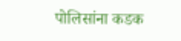पोलिसांना कडक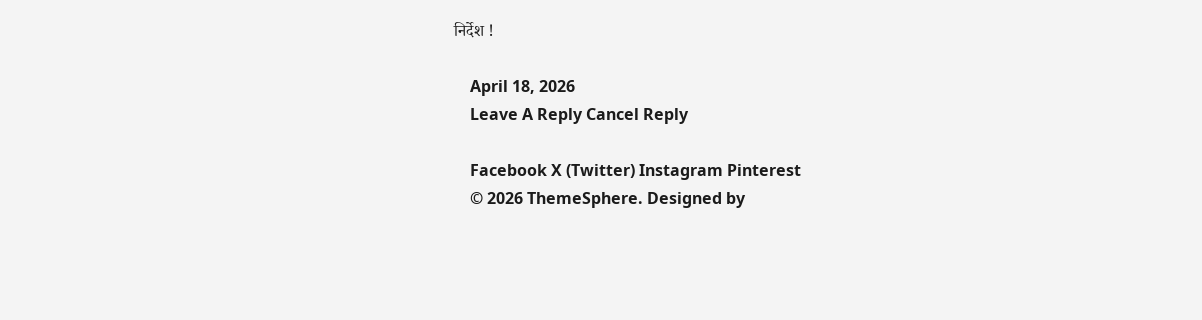निर्देश !

    April 18, 2026
    Leave A Reply Cancel Reply

    Facebook X (Twitter) Instagram Pinterest
    © 2026 ThemeSphere. Designed by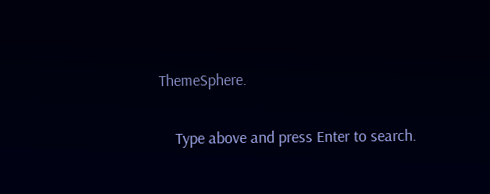ThemeSphere.

    Type above and press Enter to search.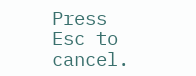Press Esc to cancel.